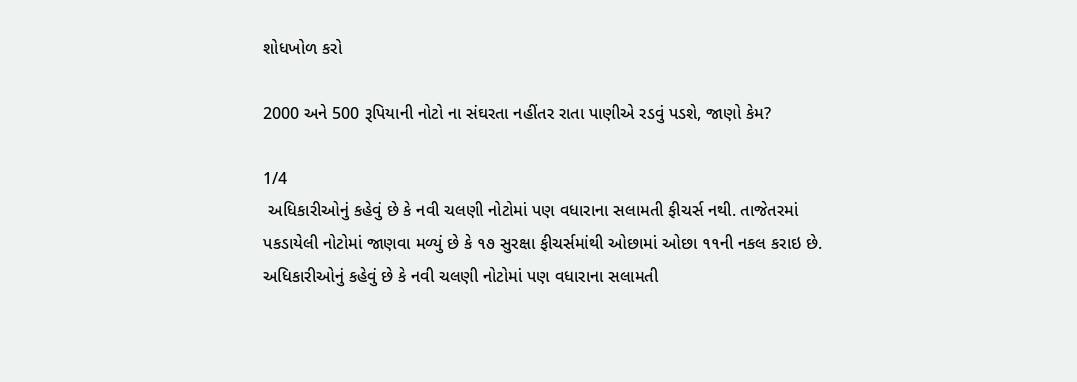શોધખોળ કરો

2000 અને 500 રૂપિયાની નોટો ના સંઘરતા નહીંતર રાતા પાણીએ રડવું પડશે, જાણો કેમ?

1/4
 અધિકારીઓનું કહેવું છે કે નવી ચલણી નોટોમાં પણ વધારાના સલામતી ફીચર્સ નથી. તાજેતરમાં પકડાયેલી નોટોમાં જાણવા મળ્યું છે કે ૧૭ સુરક્ષા ફીચર્સમાંથી ઓછામાં ઓછા ૧૧ની નકલ કરાઇ છે.
અધિકારીઓનું કહેવું છે કે નવી ચલણી નોટોમાં પણ વધારાના સલામતી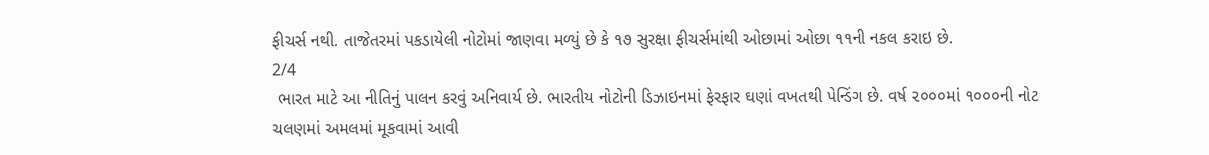ફીચર્સ નથી. તાજેતરમાં પકડાયેલી નોટોમાં જાણવા મળ્યું છે કે ૧૭ સુરક્ષા ફીચર્સમાંથી ઓછામાં ઓછા ૧૧ની નકલ કરાઇ છે.
2/4
 ભારત માટે આ નીતિનું પાલન કરવું અનિવાર્ય છે. ભારતીય નોટોની ડિઝાઇનમાં ફેરફાર ઘણાં વખતથી પેન્ડિંગ છે. વર્ષ ૨૦૦૦માં ૧૦૦૦ની નોટ ચલણમાં અમલમાં મૂકવામાં આવી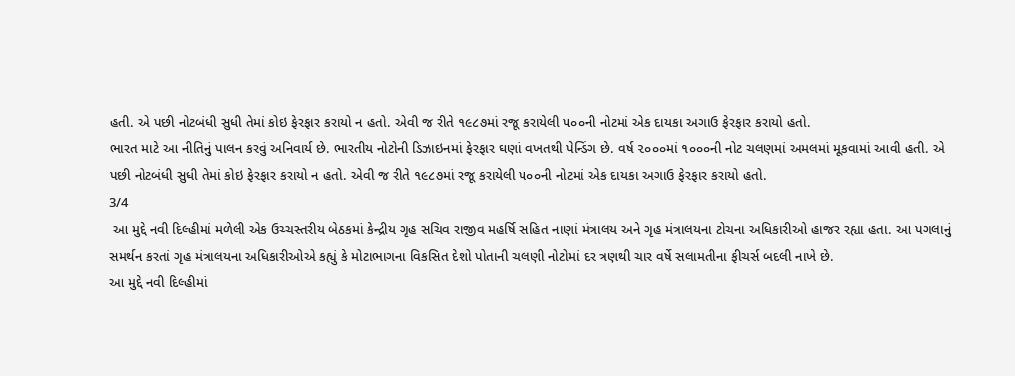હતી. એ પછી નોટબંધી સુધી તેમાં કોઇ ફેરફાર કરાયો ન હતો. એવી જ રીતે ૧૯૮૭માં રજૂ કરાયેલી ૫૦૦ની નોટમાં એક દાયકા અગાઉ ફેરફાર કરાયો હતો.
ભારત માટે આ નીતિનું પાલન કરવું અનિવાર્ય છે. ભારતીય નોટોની ડિઝાઇનમાં ફેરફાર ઘણાં વખતથી પેન્ડિંગ છે. વર્ષ ૨૦૦૦માં ૧૦૦૦ની નોટ ચલણમાં અમલમાં મૂકવામાં આવી હતી. એ પછી નોટબંધી સુધી તેમાં કોઇ ફેરફાર કરાયો ન હતો. એવી જ રીતે ૧૯૮૭માં રજૂ કરાયેલી ૫૦૦ની નોટમાં એક દાયકા અગાઉ ફેરફાર કરાયો હતો.
3/4
 આ મુદ્દે નવી દિલ્હીમાં મળેલી એક ઉચ્ચસ્તરીય બેઠકમાં કેન્દ્રીય ગૃહ સચિવ રાજીવ મહર્ષિ સહિત નાણાં મંત્રાલય અને ગૃહ મંત્રાલયના ટોચના અધિકારીઓ હાજર રહ્યા હતા. આ પગલાનું સમર્થન કરતાં ગૃહ મંત્રાલયના અધિકારીઓએ કહ્યું કે મોટાભાગના વિકસિત દેશો પોતાની ચલણી નોટોમાં દર ત્રણથી ચાર વર્ષે સલામતીના ફીચર્સ બદલી નાખે છે.
આ મુદ્દે નવી દિલ્હીમાં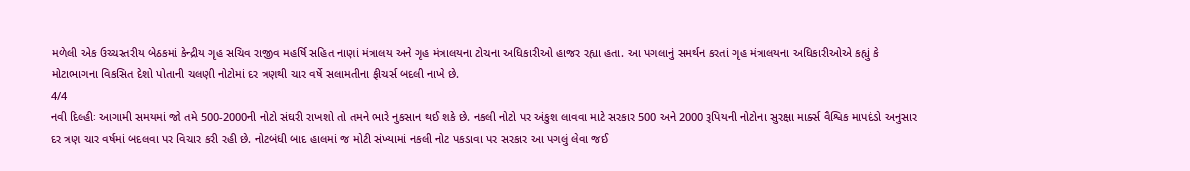મળેલી એક ઉચ્ચસ્તરીય બેઠકમાં કેન્દ્રીય ગૃહ સચિવ રાજીવ મહર્ષિ સહિત નાણાં મંત્રાલય અને ગૃહ મંત્રાલયના ટોચના અધિકારીઓ હાજર રહ્યા હતા. આ પગલાનું સમર્થન કરતાં ગૃહ મંત્રાલયના અધિકારીઓએ કહ્યું કે મોટાભાગના વિકસિત દેશો પોતાની ચલણી નોટોમાં દર ત્રણથી ચાર વર્ષે સલામતીના ફીચર્સ બદલી નાખે છે.
4/4
નવી દિલ્હીઃ આગામી સમયમાં જો તમે 500-2000ની નોટો સંઘરી રાખશો તો તમને ભારે નુકસાન થઈ શકે છે. નકલી નોટો પર અંકુશ લાવવા માટે સરકાર 500 અને 2000 રૂપિયની નોટોના સુરક્ષા માર્ક્સ વૈશ્વિક માપદંડો અનુસાર દર ત્રણ ચાર વર્ષમાં બદલવા પર વિચાર કરી રહી છે. નોટબંધી બાદ હાલમાં જ મોટી સંખ્યામાં નકલી નોટ પકડાવા પર સરકાર આ પગલું લેવા જઈ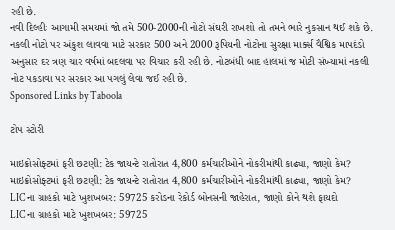રહી છે.
નવી દિલ્હીઃ આગામી સમયમાં જો તમે 500-2000ની નોટો સંઘરી રાખશો તો તમને ભારે નુકસાન થઈ શકે છે. નકલી નોટો પર અંકુશ લાવવા માટે સરકાર 500 અને 2000 રૂપિયની નોટોના સુરક્ષા માર્ક્સ વૈશ્વિક માપદંડો અનુસાર દર ત્રણ ચાર વર્ષમાં બદલવા પર વિચાર કરી રહી છે. નોટબંધી બાદ હાલમાં જ મોટી સંખ્યામાં નકલી નોટ પકડાવા પર સરકાર આ પગલું લેવા જઈ રહી છે.
Sponsored Links by Taboola

ટોપ સ્ટોરી

માઇક્રોસોફ્ટમાં ફરી છટણી: ટેક જાયન્ટે રાતોરાત 4,800 કર્મચારીઓને નોકરીમાંથી કાઢ્યા, જાણો કેમ?
માઇક્રોસોફ્ટમાં ફરી છટણી: ટેક જાયન્ટે રાતોરાત 4,800 કર્મચારીઓને નોકરીમાંથી કાઢ્યા, જાણો કેમ?
LIC ના ગ્રાહકો માટે ખુશખબર: 59725 કરોડના રેકોર્ડ બોનસની જાહેરાત, જાણો કોને થશે ફાયદો
LIC ના ગ્રાહકો માટે ખુશખબર: 59725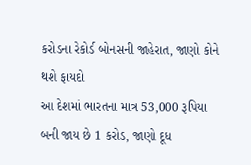કરોડના રેકોર્ડ બોનસની જાહેરાત, જાણો કોને થશે ફાયદો
આ દેશમાં ભારતના માત્ર 53,000 રૂપિયા બની જાય છે 1 કરોડ, જાણો દૂધ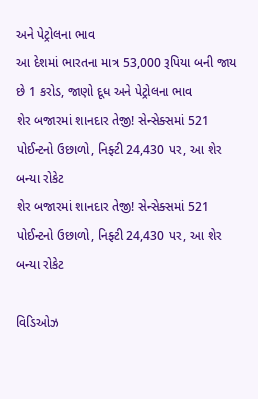અને પેટ્રોલના ભાવ
આ દેશમાં ભારતના માત્ર 53,000 રૂપિયા બની જાય છે 1 કરોડ, જાણો દૂધ અને પેટ્રોલના ભાવ
શેર બજારમાં શાનદાર તેજી! સેન્સેક્સમાં 521 પોઈન્ટનો ઉછાળો, નિફ્ટી 24,430 પર, આ શેર બન્યા રોકેટ
શેર બજારમાં શાનદાર તેજી! સેન્સેક્સમાં 521 પોઈન્ટનો ઉછાળો, નિફ્ટી 24,430 પર, આ શેર બન્યા રોકેટ

વિડિઓઝ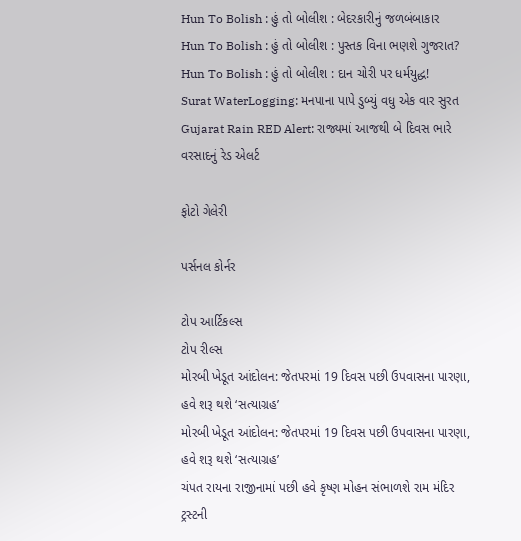Hun To Bolish : હું તો બોલીશ : બેદરકારીનું જળબંબાકાર
Hun To Bolish : હું તો બોલીશ : પુસ્તક વિના ભણશે ગુજરાત?
Hun To Bolish : હું તો બોલીશ : દાન ચોરી પર ધર્મયુદ્ધ!
Surat WaterLogging: મનપાના પાપે ડુબ્યું વધુ એક વાર સુરત
Gujarat Rain RED Alert: રાજ્યમાં આજથી બે દિવસ ભારે વરસાદનું રેડ એલર્ટ

ફોટો ગેલેરી

પર્સનલ કોર્નર

ટોપ આર્ટિકલ્સ
ટોપ રીલ્સ
મોરબી ખેડૂત આંદોલન: જેતપરમાં 19 દિવસ પછી ઉપવાસના પારણા, હવે શરૂ થશે ‘સત્યાગ્રહ’
મોરબી ખેડૂત આંદોલન: જેતપરમાં 19 દિવસ પછી ઉપવાસના પારણા, હવે શરૂ થશે ‘સત્યાગ્રહ’
ચંપત રાયના રાજીનામાં પછી હવે કૃષ્ણ મોહન સંભાળશે રામ મંદિર ટ્રસ્ટની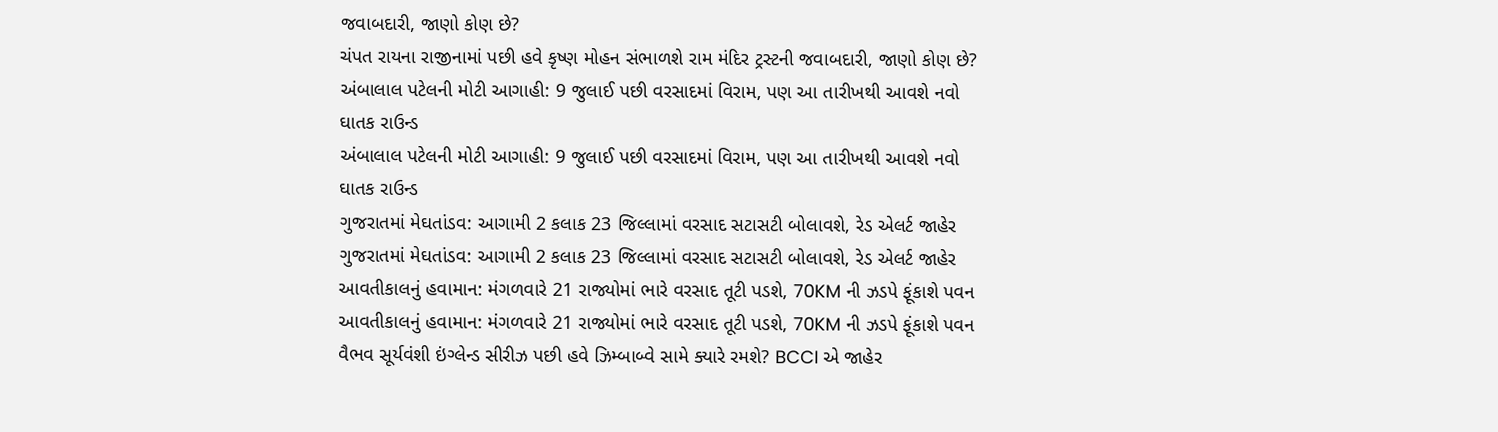જવાબદારી, જાણો કોણ છે?
ચંપત રાયના રાજીનામાં પછી હવે કૃષ્ણ મોહન સંભાળશે રામ મંદિર ટ્રસ્ટની જવાબદારી, જાણો કોણ છે?
અંબાલાલ પટેલની મોટી આગાહી: 9 જુલાઈ પછી વરસાદમાં વિરામ, પણ આ તારીખથી આવશે નવો ઘાતક રાઉન્ડ
અંબાલાલ પટેલની મોટી આગાહી: 9 જુલાઈ પછી વરસાદમાં વિરામ, પણ આ તારીખથી આવશે નવો ઘાતક રાઉન્ડ
ગુજરાતમાં મેઘતાંડવ: આગામી 2 કલાક 23 જિલ્લામાં વરસાદ સટાસટી બોલાવશે, રેડ એલર્ટ જાહેર
ગુજરાતમાં મેઘતાંડવ: આગામી 2 કલાક 23 જિલ્લામાં વરસાદ સટાસટી બોલાવશે, રેડ એલર્ટ જાહેર
આવતીકાલનું હવામાન: મંગળવારે 21 રાજ્યોમાં ભારે વરસાદ તૂટી પડશે, 70KM ની ઝડપે ફૂંકાશે પવન
આવતીકાલનું હવામાન: મંગળવારે 21 રાજ્યોમાં ભારે વરસાદ તૂટી પડશે, 70KM ની ઝડપે ફૂંકાશે પવન
વૈભવ સૂર્યવંશી ઇંગ્લેન્ડ સીરીઝ પછી હવે ઝિમ્બાબ્વે સામે ક્યારે રમશે? BCCI એ જાહેર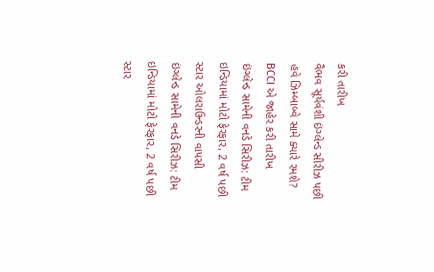કરી તારીખ
વૈભવ સૂર્યવંશી ઇંગ્લેન્ડ સીરીઝ પછી હવે ઝિમ્બાબ્વે સામે ક્યારે રમશે? BCCI એ જાહેર કરી તારીખ
ઇંગ્લેન્ડ સામેની વનડે સિરીઝ: ટીમ ઇન્ડિયામાં મોટો ફેરફાર, 2 વર્ષ પછી સ્ટાર ઓલરાઉન્ડરની વાપસી
ઇંગ્લેન્ડ સામેની વનડે સિરીઝ: ટીમ ઇન્ડિયામાં મોટો ફેરફાર, 2 વર્ષ પછી સ્ટાર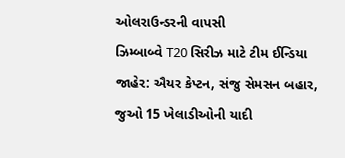ઓલરાઉન્ડરની વાપસી
ઝિમ્બાબ્વે T20 સિરીઝ માટે ટીમ ઈન્ડિયા જાહેર: ઐયર કેપ્ટન, સંજુ સેમસન બહાર, જુઓ 15 ખેલાડીઓની યાદી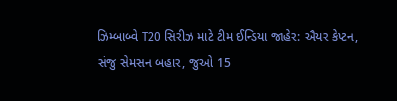ઝિમ્બાબ્વે T20 સિરીઝ માટે ટીમ ઈન્ડિયા જાહેર: ઐયર કેપ્ટન, સંજુ સેમસન બહાર, જુઓ 15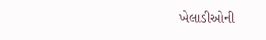ખેલાડીઓની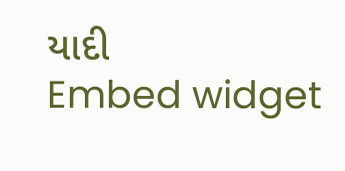યાદી
Embed widget